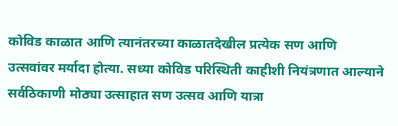कोविड काळात आणि त्यानंतरच्या काळातदेखील प्रत्येक सण आणि उत्सवांवर मर्यादा होत्या. सध्या कोविड परिस्थिती काहीशी नियंत्रणात आल्याने सर्वठिकाणी मोठ्या उत्साहात सण उत्सव आणि यात्रा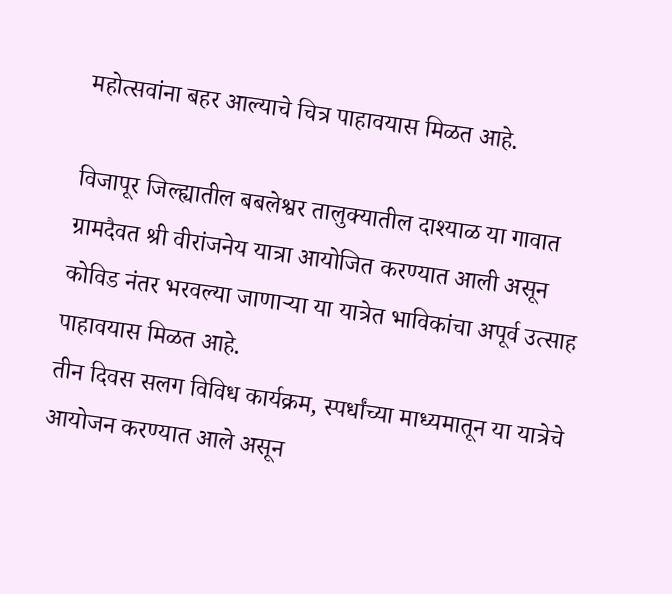महोत्सवांना बहर आल्याचे चित्र पाहावयास मिळत आहे.

विजापूर जिल्ह्यातील बबलेश्वर तालुक्यातील दाश्याळ या गावात ग्रामदैवत श्री वीरांजनेय यात्रा आयोजित करण्यात आली असून कोविड नंतर भरवल्या जाणाऱ्या या यात्रेत भाविकांचा अपूर्व उत्साह पाहावयास मिळत आहे.
तीन दिवस सलग विविध कार्यक्रम, स्पर्धांच्या माध्यमातून या यात्रेचे आयोजन करण्यात आले असून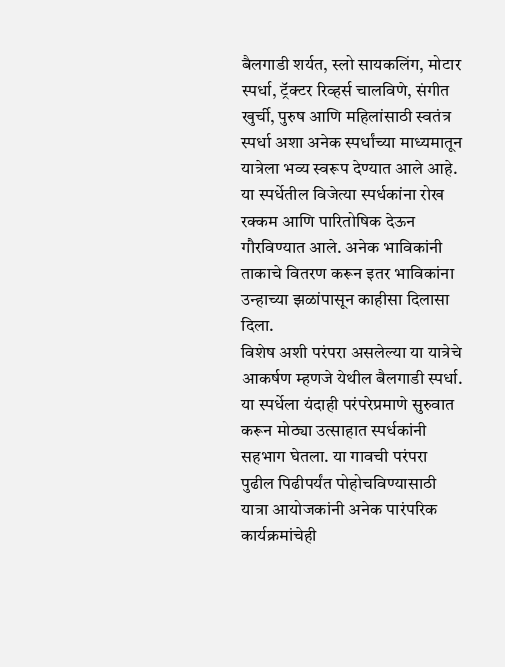बैलगाडी शर्यत, स्लो सायकलिंग, मोटार स्पर्धा, ट्रॅक्टर रिव्हर्स चालविणे, संगीत खुर्ची, पुरुष आणि महिलांसाठी स्वतंत्र स्पर्धा अशा अनेक स्पर्धांच्या माध्यमातून यात्रेला भव्य स्वरूप देण्यात आले आहे. या स्पर्धेतील विजेत्या स्पर्धकांना रोख रक्कम आणि पारितोषिक देऊन गौरविण्यात आले. अनेक भाविकांनी ताकाचे वितरण करून इतर भाविकांना उन्हाच्या झळांपासून काहीसा दिलासा दिला.
विशेष अशी परंपरा असलेल्या या यात्रेचे आकर्षण म्हणजे येथील बैलगाडी स्पर्धा. या स्पर्धेला यंदाही परंपरेप्रमाणे सुरुवात करून मोठ्या उत्साहात स्पर्धकांनी सहभाग घेतला. या गावची परंपरा पुढील पिढीपर्यंत पोहोचविण्यासाठी यात्रा आयोजकांनी अनेक पारंपरिक कार्यक्रमांचेही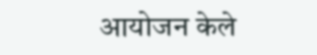आयोजन केले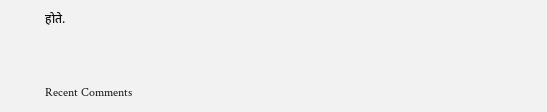होते.


Recent Comments